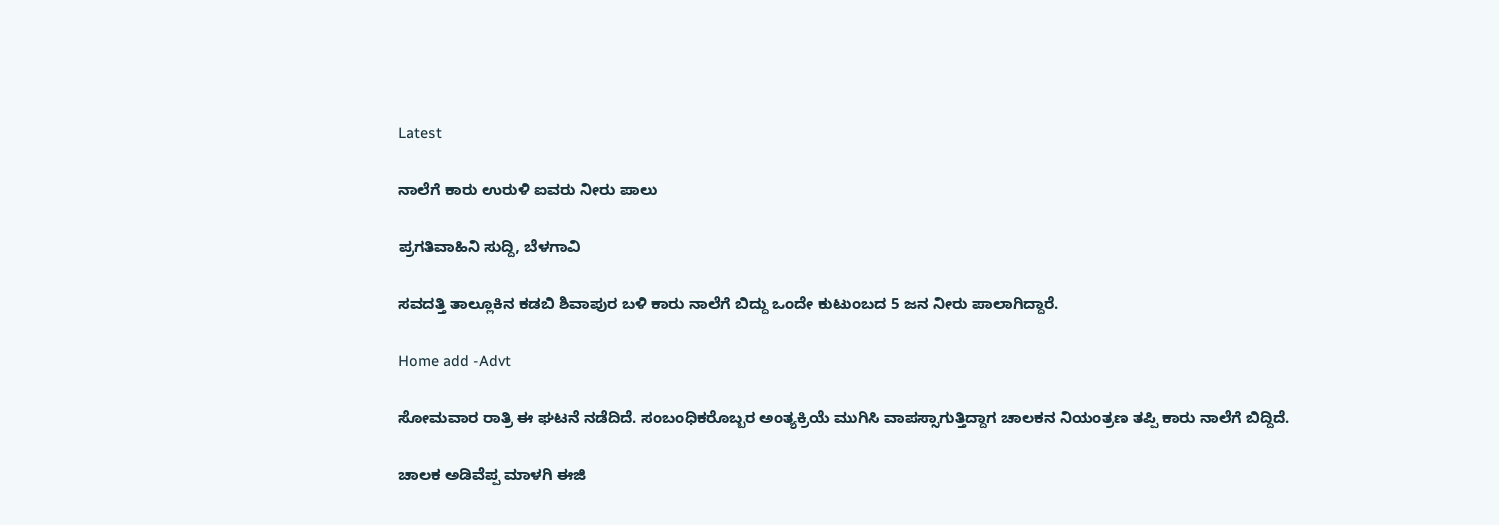Latest

ನಾಲೆಗೆ ಕಾರು ಉರುಳಿ ಐವರು ನೀರು ಪಾಲು

ಪ್ರಗತಿವಾಹಿನಿ ಸುದ್ದಿ, ಬೆಳಗಾವಿ

ಸವದತ್ತಿ ತಾಲ್ಲೂಕಿನ ಕಡಬಿ ಶಿವಾಪುರ ಬಳಿ ಕಾರು ನಾಲೆಗೆ ಬಿದ್ದು ಒಂದೇ ಕುಟುಂಬದ 5 ಜನ ನೀರು ಪಾಲಾಗಿದ್ದಾರೆ.

Home add -Advt

ಸೋಮವಾರ ರಾತ್ರಿ ಈ ಘಟನೆ ನಡೆದಿದೆ. ಸಂಬಂಧಿಕರೊಬ್ಬರ ಅಂತ್ಯಕ್ರಿಯೆ ಮುಗಿಸಿ ವಾಪಸ್ಸಾಗುತ್ತಿದ್ದಾಗ ಚಾಲಕನ ನಿಯಂತ್ರಣ ತಪ್ಪಿ ಕಾರು ನಾಲೆಗೆ ಬಿದ್ದಿದೆ.

ಚಾಲಕ ಅಡಿವೆಪ್ಪ ಮಾಳಗಿ ಈಜಿ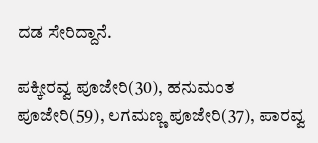ದಡ ಸೇರಿದ್ದಾನೆ.

ಪಕ್ಕೀರವ್ವ ಪೂಜೇರಿ(30), ಹನುಮಂತ ಪೂಜೇರಿ(59), ಲಗಮಣ್ಣ ಪೂಜೇರಿ(37), ಪಾರವ್ವ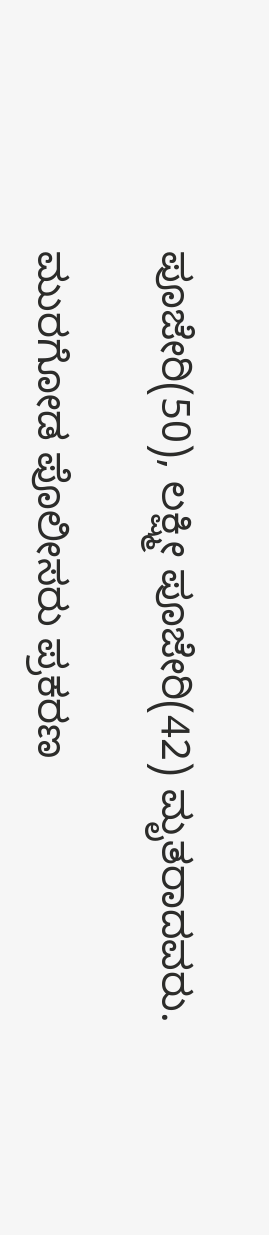ಪೂಜೇರಿ(50), ಲಕ್ಷ್ಮೀ ಪೂಜೇರಿ(42) ಮೃತರಾದವರು.

ಮುರಗೋಡ ಪೊಲೀಸರು ಪ್ರಕರಣ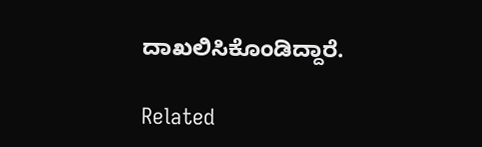ದಾಖಲಿಸಿಕೊಂಡಿದ್ದಾರೆ.

Related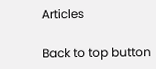Articles

Back to top button